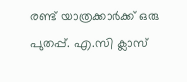രണ്ട് യാത്രക്കാര്‍ക്ക് ഒരു പുതപ്പ്. എ.സി ക്ലാസ്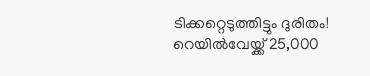ടിക്കറ്റെടുത്തിട്ടും ദുരിതം! റെയില്‍വേയ്ക്ക് 25,000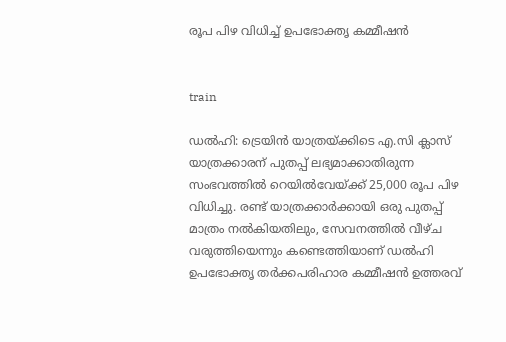രൂപ പിഴ വിധിച്ച് ഉപഭോക്തൃ കമ്മീഷന്‍


train

ഡല്‍ഹി: ട്രെയിന്‍ യാത്രയ്ക്കിടെ എ.സി ക്ലാസ് യാത്രക്കാരന് പുതപ്പ് ലഭ്യമാക്കാതിരുന്ന സംഭവത്തില്‍ റെയില്‍വേയ്ക്ക് 25,000 രൂപ പിഴ വിധിച്ചു. രണ്ട് യാത്രക്കാര്‍ക്കായി ഒരു പുതപ്പ് മാത്രം നല്‍കിയതിലും, സേവനത്തില്‍ വീഴ്ച വരുത്തിയെന്നും കണ്ടെത്തിയാണ് ഡല്‍ഹി ഉപഭോക്തൃ തര്‍ക്കപരിഹാര കമ്മീഷന്‍ ഉത്തരവ്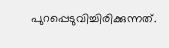പുറപ്പെടുവിച്ചിരിക്കുന്നത്.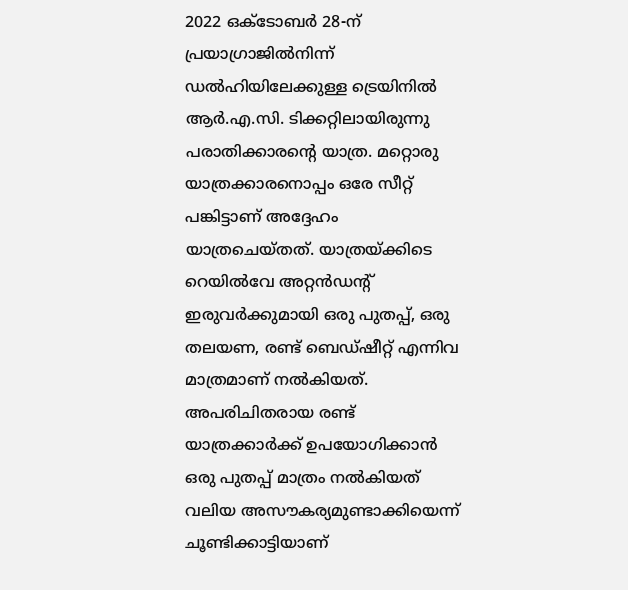2022 ഒക്ടോബര്‍ 28-ന് പ്രയാഗ്രാജില്‍നിന്ന് ഡല്‍ഹിയിലേക്കുള്ള ട്രെയിനില്‍ ആര്‍.എ.സി. ടിക്കറ്റിലായിരുന്നു പരാതിക്കാരന്റെ യാത്ര. മറ്റൊരു യാത്രക്കാരനൊപ്പം ഒരേ സീറ്റ് പങ്കിട്ടാണ് അദ്ദേഹം യാത്രചെയ്തത്. യാത്രയ്ക്കിടെ റെയില്‍വേ അറ്റന്‍ഡന്റ് ഇരുവര്‍ക്കുമായി ഒരു പുതപ്പ്, ഒരു തലയണ, രണ്ട് ബെഡ്ഷീറ്റ് എന്നിവ മാത്രമാണ് നല്‍കിയത്. അപരിചിതരായ രണ്ട് യാത്രക്കാര്‍ക്ക് ഉപയോഗിക്കാന്‍ ഒരു പുതപ്പ് മാത്രം നല്‍കിയത് വലിയ അസൗകര്യമുണ്ടാക്കിയെന്ന് ചൂണ്ടിക്കാട്ടിയാണ്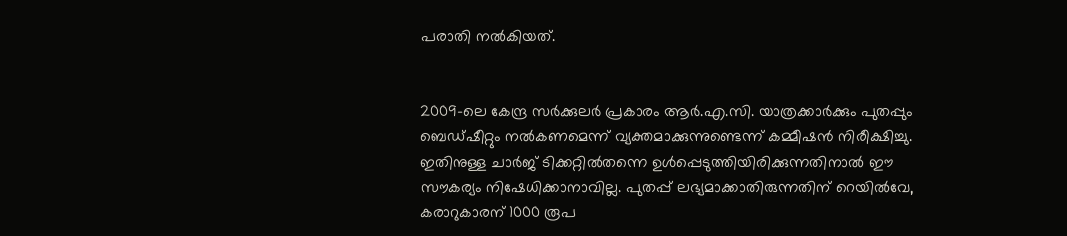പരാതി നല്‍കിയത്.


2009-ലെ കേന്ദ്ര സര്‍ക്കുലര്‍ പ്രകാരം ആര്‍.എ.സി. യാത്രക്കാര്‍ക്കും പുതപ്പും ബെഡ്ഷീറ്റും നല്‍കണമെന്ന് വ്യക്തമാക്കുന്നുണ്ടെന്ന് കമ്മീഷന്‍ നിരീക്ഷിച്ചു. ഇതിനുള്ള ചാര്‍ജ് ടിക്കറ്റില്‍തന്നെ ഉള്‍പ്പെടുത്തിയിരിക്കുന്നതിനാല്‍ ഈ സൗകര്യം നിഷേധിക്കാനാവില്ല. പുതപ്പ് ലഭ്യമാക്കാതിരുന്നതിന് റെയില്‍വേ, കരാറുകാരന് 1000 രൂപ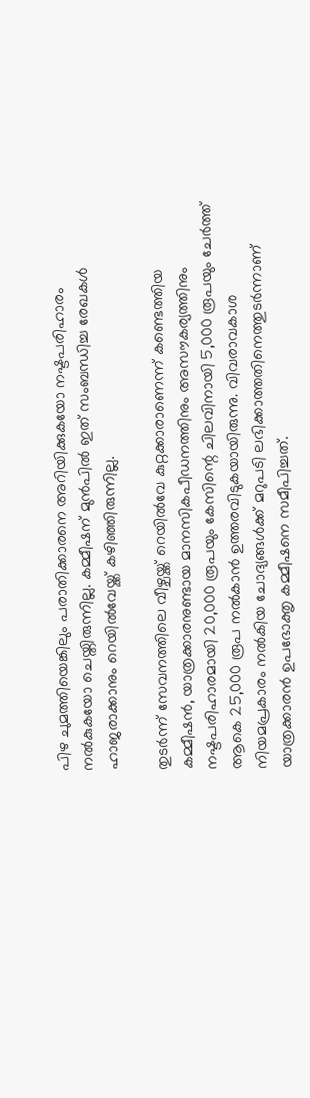പിഴ ചുമത്തിയെങ്കിലും പരാതിക്കാരനെ അറിയിക്കുകയോ നഷ്ടപരിഹാരം നല്‍കുകയോ ചെയ്തിരുന്നില്ല. കമ്മീഷന് മുന്‍പില്‍ ഇത് സംബന്ധിച്ച രേഖകള്‍ ഹാജരാക്കാനും റെയില്‍വേയ്ക്ക് കഴിഞ്ഞിരുന്നില്ല.

തുടര്‍ന്ന് സേവനത്തിലെ വീഴ്ചയ്ക്ക് റെയില്‍വേ കുറ്റക്കാരാണെന്ന് കണ്ടെത്തിയ കമ്മീഷന്‍, യാത്രക്കാരനുണ്ടായ മാനസികപീഡനത്തിനും അസൗകര്യത്തിനും നഷ്ടപരിഹാരമായി 20,000 രൂപയും കേസിന്റെ ചിലവിനായി 5,000 രൂപയും ചേര്‍ത്ത് ആകെ 25,000 രൂപ നല്‍കാന്‍ ഉത്തരവിടുകയായിരുന്നു. വിവരാവകാശ നിയമപ്രകാരം നല്‍കിയ ചോദ്യങ്ങള്‍ക്ക് മറുപടി ലഭിക്കാത്തതിനെത്തുടര്‍ന്നാണ് യാത്രക്കാരന്‍ ഉപഭോക്തൃ കമ്മീഷനെ സമീപിച്ചത്.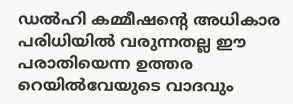ഡല്‍ഹി കമ്മീഷന്റെ അധികാര പരിധിയില്‍ വരുന്നതല്ല ഈ പരാതിയെന്ന ഉത്തര റെയില്‍വേയുടെ വാദവും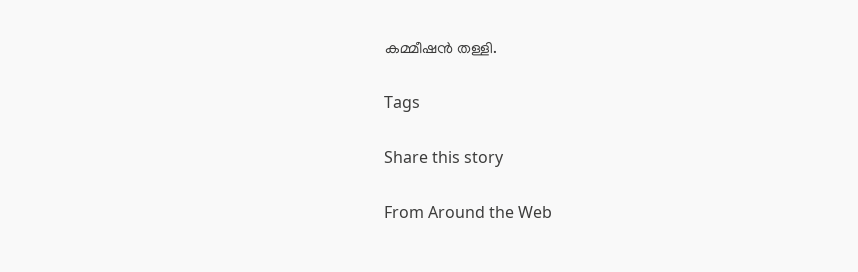കമ്മീഷന്‍ തള്ളി.

Tags

Share this story

From Around the Web